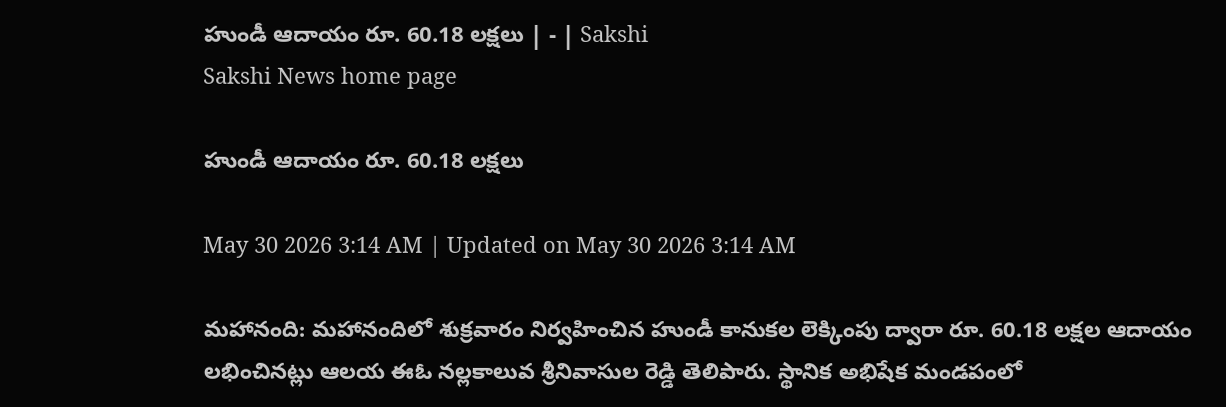హుండీ ఆదాయం రూ. 60.18 లక్షలు | - | Sakshi
Sakshi News home page

హుండీ ఆదాయం రూ. 60.18 లక్షలు

May 30 2026 3:14 AM | Updated on May 30 2026 3:14 AM

మహానంది: మహానందిలో శుక్రవారం నిర్వహించిన హుండీ కానుకల లెక్కింపు ద్వారా రూ. 60.18 లక్షల ఆదాయం లభించినట్లు ఆలయ ఈఓ నల్లకాలువ శ్రీనివాసుల రెడ్డి తెలిపారు. స్థానిక అభిషేక మండపంలో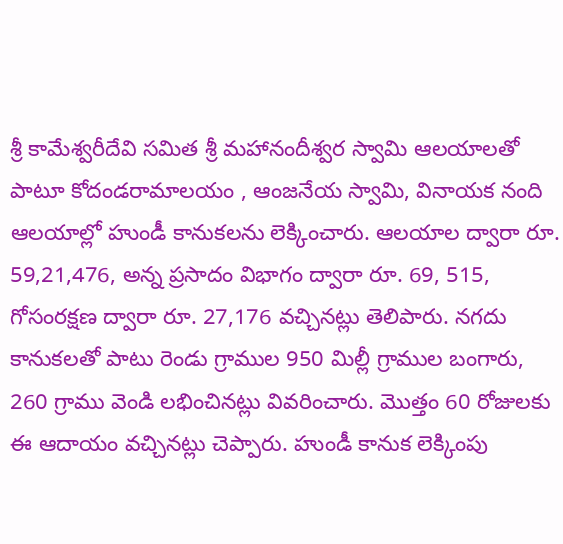శ్రీ కామేశ్వరీదేవి సమిత శ్రీ మహానందీశ్వర స్వామి ఆలయాలతో పాటూ కోదండరామాలయం , ఆంజనేయ స్వామి, వినాయక నంది ఆలయాల్లో హుండీ కానుకలను లెక్కించారు. ఆలయాల ద్వారా రూ. 59,21,476, అన్న ప్రసాదం విభాగం ద్వారా రూ. 69, 515, గోసంరక్షణ ద్వారా రూ. 27,176 వచ్చినట్లు తెలిపారు. నగదు కానుకలతో పాటు రెండు గ్రాముల 950 మిల్లీ గ్రాముల బంగారు, 260 గ్రాము వెండి లభించినట్లు వివరించారు. మొత్తం 60 రోజులకు ఈ ఆదాయం వచ్చినట్లు చెప్పారు. హుండీ కానుక లెక్కింపు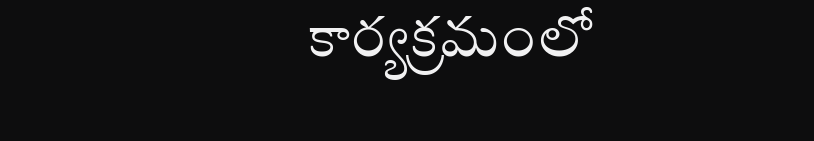కార్యక్రమంలో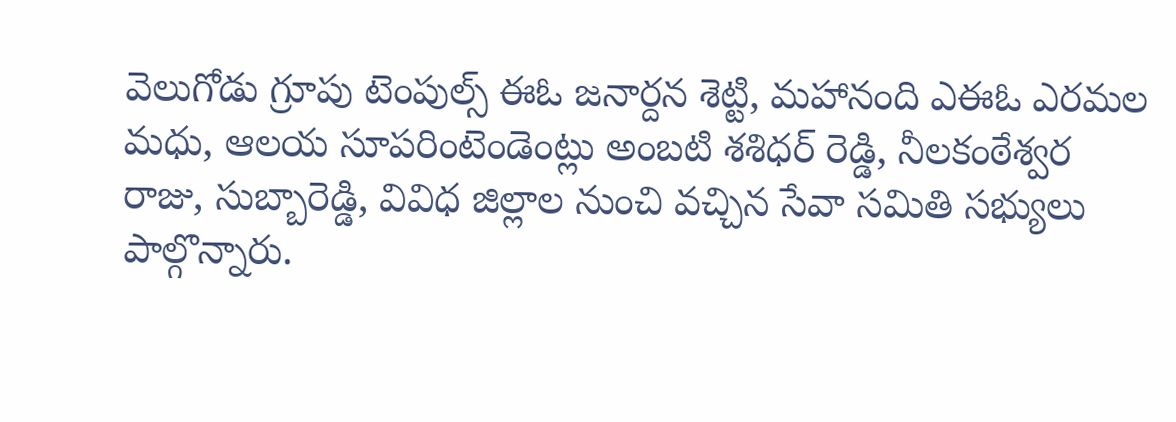వెలుగోడు గ్రూపు టెంపుల్స్‌ ఈఓ జనార్దన శెట్టి, మహానంది ఎఈఓ ఎరమల మధు, ఆలయ సూపరింటెండెంట్లు అంబటి శశిధర్‌ రెడ్డి, నీలకంఠేశ్వర రాజు, సుబ్బారెడ్డి, వివిధ జిల్లాల నుంచి వచ్చిన సేవా సమితి సభ్యులు పాల్గొన్నారు.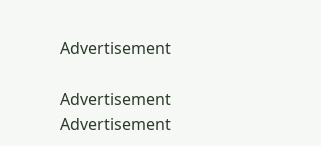Advertisement

Advertisement
Advertisement